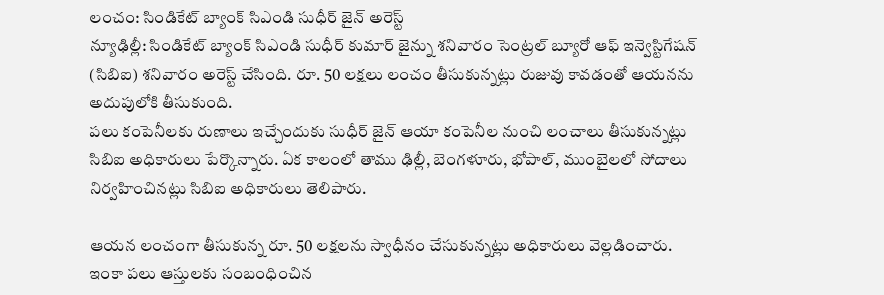లంచం: సిండికేట్ బ్యాంక్ సిఎండి సుధీర్ జైన్ అరెస్ట్
న్యూఢిల్లీ: సిండికేట్ బ్యాంక్ సిఎండి సుధీర్ కుమార్ జైన్ను శనివారం సెంట్రల్ బ్యూరో ఆఫ్ ఇన్వెస్టిగేషన్ (సిబిఐ) శనివారం అరెస్ట్ చేసింది. రూ. 50 లక్షలు లంచం తీసుకున్నట్లు రుజువు కావడంతో ఆయనను అదుపులోకి తీసుకుంది.
పలు కంపెనీలకు రుణాలు ఇచ్చేందుకు సుధీర్ జైన్ ఆయా కంపెనీల నుంచి లంచాలు తీసుకున్నట్లు సిబిఐ అధికారులు పేర్కొన్నారు. ఏక కాలంలో తాము ఢిల్లీ, బెంగళూరు, భోపాల్, ముంబైలలో సోదాలు నిర్వహించినట్లు సిబిఐ అధికారులు తెలిపారు.

ఆయన లంచంగా తీసుకున్న రూ. 50 లక్షలను స్వాధీనం చేసుకున్నట్లు అధికారులు వెల్లడించారు. ఇంకా పలు ఆస్తులకు సంబంధించిన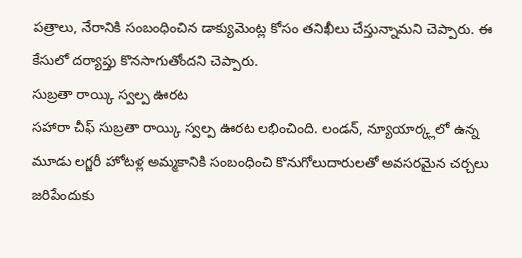పత్రాలు, నేరానికి సంబంధించిన డాక్యుమెంట్ల కోసం తనిఖీలు చేస్తున్నామని చెప్పారు. ఈ కేసులో దర్యాప్తు కొనసాగుతోందని చెప్పారు.
సుబ్రతా రాయ్కి స్వల్ప ఊరట
సహారా చీఫ్ సుబ్రతా రాయ్కి స్వల్ప ఊరట లభించింది. లండన్, న్యూయార్క్లలో ఉన్న మూడు లగ్జరీ హోటళ్ల అమ్మకానికి సంబంధించి కొనుగోలుదారులతో అవసరమైన చర్చలు జరిపేందుకు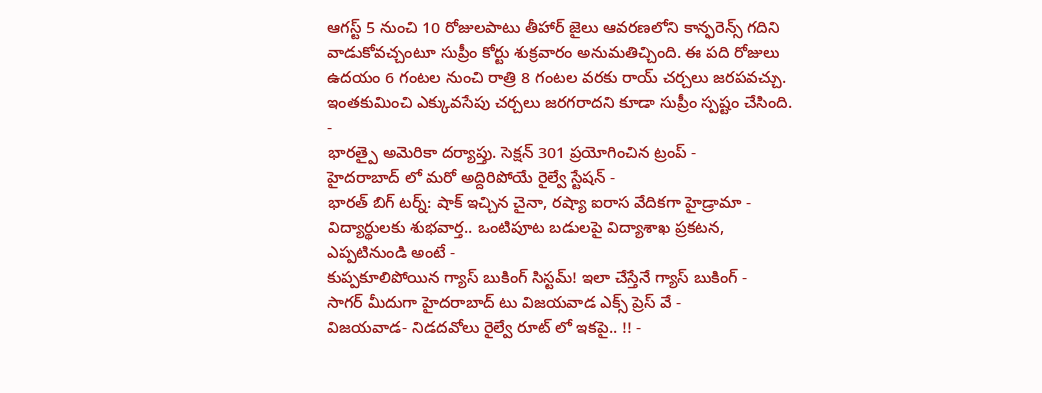ఆగస్ట్ 5 నుంచి 10 రోజులపాటు తీహార్ జైలు ఆవరణలోని కాన్ఫరెన్స్ గదిని వాడుకోవచ్చంటూ సుప్రీం కోర్టు శుక్రవారం అనుమతిచ్చింది. ఈ పది రోజులు ఉదయం 6 గంటల నుంచి రాత్రి 8 గంటల వరకు రాయ్ చర్చలు జరపవచ్చు. ఇంతకుమించి ఎక్కువసేపు చర్చలు జరగరాదని కూడా సుప్రీం స్పష్టం చేసింది.
-
భారత్పై అమెరికా దర్యాప్తు. సెక్షన్ 301 ప్రయోగించిన ట్రంప్ -
హైదరాబాద్ లో మరో అద్దిరిపోయే రైల్వే స్టేషన్ -
భారత్ బిగ్ టర్న్: షాక్ ఇచ్చిన చైనా, రష్యా ఐరాస వేదికగా హైడ్రామా -
విద్యార్థులకు శుభవార్త.. ఒంటిపూట బడులపై విద్యాశాఖ ప్రకటన, ఎప్పటినుండి అంటే -
కుప్పకూలిపోయిన గ్యాస్ బుకింగ్ సిస్టమ్! ఇలా చేస్తేనే గ్యాస్ బుకింగ్ -
సాగర్ మీదుగా హైదరాబాద్ టు విజయవాడ ఎక్స్ ప్రెస్ వే -
విజయవాడ- నిడదవోలు రైల్వే రూట్ లో ఇకపై.. !! -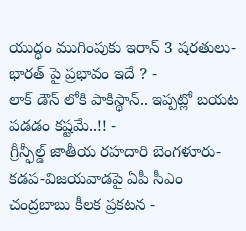యుద్ధం ముగింపుకు ఇరాన్ 3 షరతులు-భారత్ పై ప్రభావం ఇదే ? -
లాక్ డౌన్ లోకి పాకిస్థాన్.. ఇప్పట్లో బయట పడడం కష్టమే..!! -
గ్రీన్ఫీల్డ్ జాతీయ రహదారి బెంగళూరు-కడప-విజయవాడపై ఏపీ సీఎం చంద్రబాబు కీలక ప్రకటన -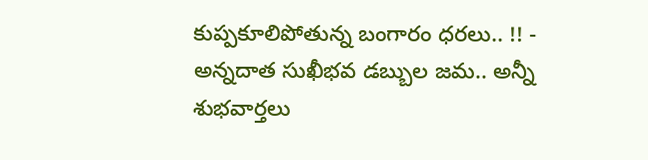కుప్పకూలిపోతున్న బంగారం ధరలు.. !! -
అన్నదాత సుఖీభవ డబ్బుల జమ.. అన్నీ శుభవార్తలు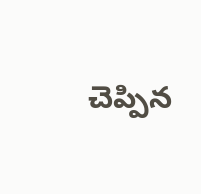చెప్పిన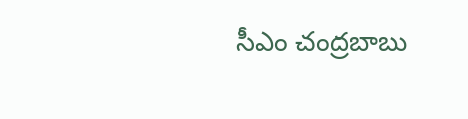సీఎం చంద్రబాబు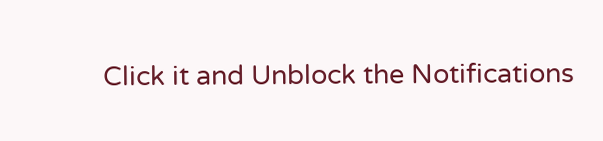Click it and Unblock the Notifications